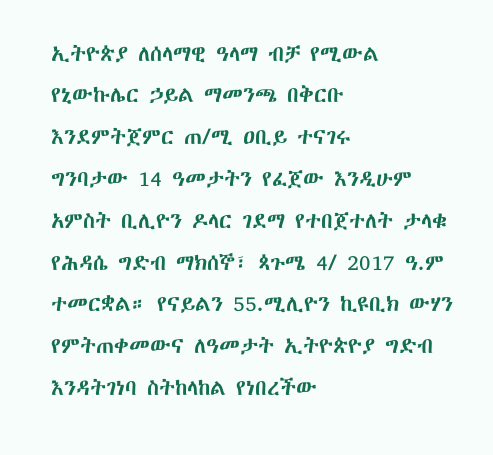ኢትዮጵያ ለሰላማዊ ዓላማ ብቻ የሚውል የኒውኩሌር ኃይል ማመንጫ በቅርቡ እንደምትጀምር ጠ/ሚ ዐቢይ ተናገሩ
ግንባታው 14 ዓመታትን የፈጀው እንዲሁም አምስት ቢሊዮን ዶላር ገደማ የተበጀተለት ታላቁ የሕዳሴ ግድብ ማክሰኞ፣ ጳጉሜ 4/ 2017 ዓ.ም ተመርቋል። የናይልን 55.ሚሊዮን ኪዩቢክ ውሃን የምትጠቀመውና ለዓመታት ኢትዮጵዮያ ግድብ እንዳትገነባ ስትከላከል የነበረችው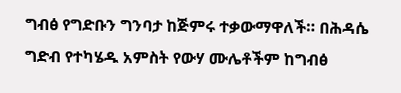ግብፅ የግድቡን ግንባታ ከጅምሩ ተቃውማዋለች። በሕዳሴ ግድብ የተካሄዱ አምስት የውሃ ሙሌቶችም ከግብፅ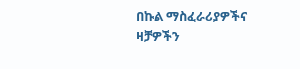በኩል ማስፈራሪያዎችና ዛቻዎችን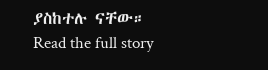ያስከተሉ ናቸው።
Read the full story